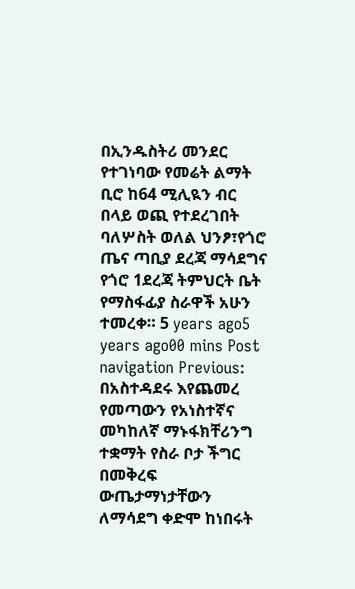በኢንዱስትሪ መንደር የተገነባው የመሬት ልማት ቢሮ ከ64 ሚሊዪን ብር በላይ ወጪ የተደረገበት ባለሦስት ወለል ህንፆ፣የጎሮ ጤና ጣቢያ ደረጃ ማሳደግና የጎሮ 1ደረጃ ትምህርት ቤት የማስፋፊያ ስራዋች አሁን ተመረቀ። 5 years ago5 years ago00 mins Post navigation Previous: በአስተዳደሩ እየጨመረ የመጣውን የአነስተኛና መካከለኛ ማኑፋክቸሪንግ ተቋማት የስራ ቦታ ችግር በመቅረፍ ውጤታማነታቸውን ለማሳደግ ቀድሞ ከነበሩት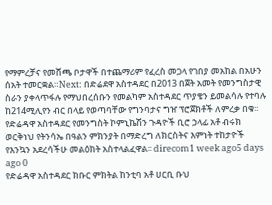የማምረቻና የመሸጫ ቦታዋች በተጨማሪም የፈረስ መጋላ የገበያ መአከል በአሁን ሰአት ተመርቋል።Next: በድሬደዋ አስተዳደር በ2013 በጀት አመት የመንግስታዊ ስራን ያቀላጥፋሉ የማህበረሰቡን የመልካም አስተዳደር ጥያቄን ይመልሳሉ የተባሉ ከ214ሚሊየን ብር በላይ የወጣባቸው የግንባታና ግዠ ፕሮጀክቶች ለምረቃ በቁ፡፡
የድሬዳዋ አስተዳደር የመንግስት ኮምኒኬሽን ጉዳዮች ቢሮ ኃላፊ አቶ ብሩክ ወርቅነህ የትንሳኤ በዓልን ምክንያት በማድረግ ለክርስትና እምነት ተከታዮች የእንኳን አደረሳችሁ መልዕክት አስተላልፈዋል፡፡ direcom1 week ago5 days ago 0
የድሬዳዋ አስተዳደር ክቡር ምክትል ከንቲባ አቶ ሀርቢ ቡህ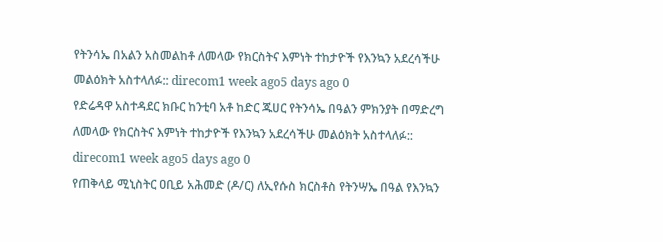የትንሳኤ በአልን አስመልከቶ ለመላው የክርስትና እምነት ተከታዮች የእንኳን አደረሳችሁ መልዕክት አስተላለፉ:: direcom1 week ago5 days ago 0
የድሬዳዋ አስተዳደር ክቡር ከንቲባ አቶ ከድር ጁሀር የትንሳኤ በዓልን ምክንያት በማድረግ ለመላው የክርስትና እምነት ተከታዮች የእንኳን አደረሳችሁ መልዕክት አስተላለፉ:: direcom1 week ago5 days ago 0
የጠቅላይ ሚኒስትር ዐቢይ አሕመድ (ዶ/ር) ለኢየሱስ ክርስቶስ የትንሣኤ በዓል የእንኳን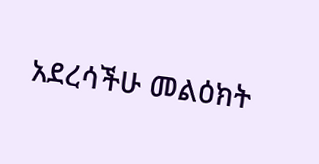አደረሳችሁ መልዕክት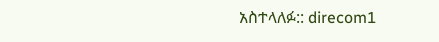አስተላለፉ:: direcom1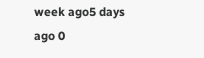week ago5 days ago 0